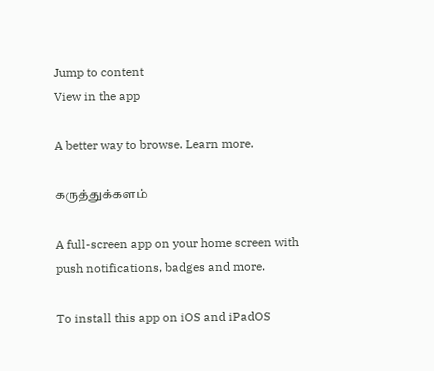Jump to content
View in the app

A better way to browse. Learn more.

கருத்துக்களம்

A full-screen app on your home screen with push notifications, badges and more.

To install this app on iOS and iPadOS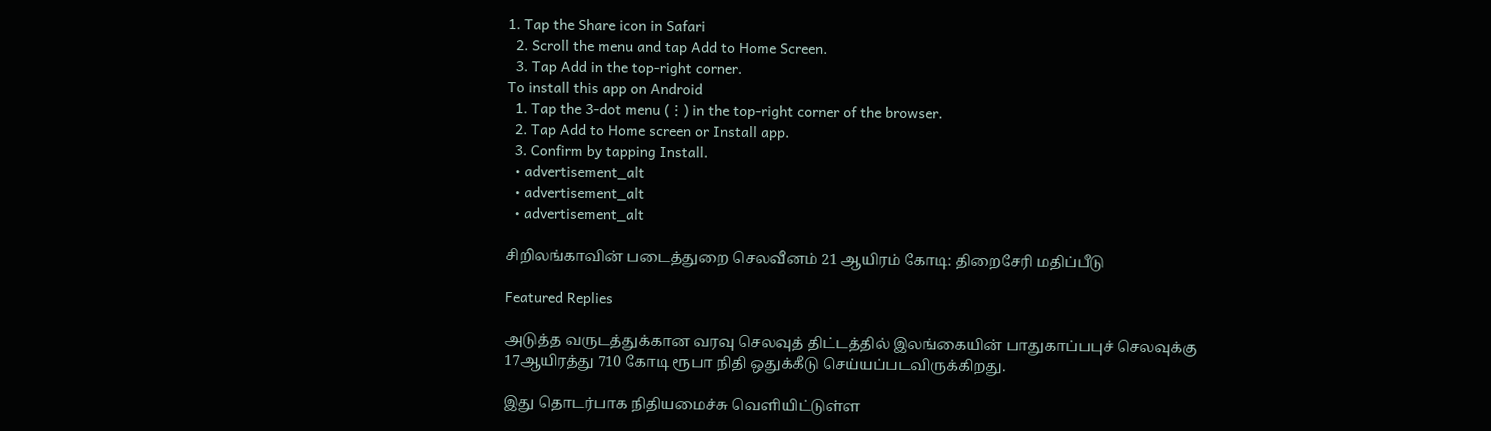1. Tap the Share icon in Safari
  2. Scroll the menu and tap Add to Home Screen.
  3. Tap Add in the top-right corner.
To install this app on Android
  1. Tap the 3-dot menu (⋮) in the top-right corner of the browser.
  2. Tap Add to Home screen or Install app.
  3. Confirm by tapping Install.
  • advertisement_alt
  • advertisement_alt
  • advertisement_alt

சிறிலங்காவின் படைத்துறை செலவீனம் 21 ஆயிரம் கோடி: திறைசேரி மதிப்பீடு

Featured Replies

அடுத்த வருடத்துக்கான வரவு செலவுத் திட்டத்தில் இலங்கையின் பாதுகாப்பபுச் செலவுக்கு 17ஆயிரத்து 710 கோடி ரூபா நிதி ஒதுக்கீடு செய்யப்படவிருக்கிறது.

இது தொடர்பாக நிதியமைச்சு வெளியிட்டுள்ள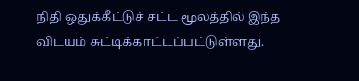நிதி ஒதுக்கீட்டுச் சட்ட மூலத்தில் இந்த விடயம் சுட்டிக்காட்டப்பட்டுள்ளது.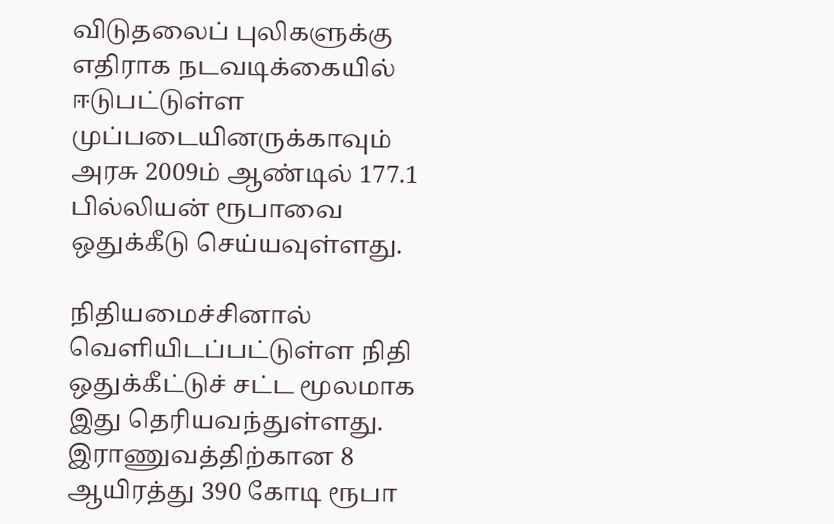விடுதலைப் புலிகளுக்கு எதிராக நடவடிக்கையில் ஈடுபட்டுள்ள முப்படையினருக்காவும் அரசு 2009ம் ஆண்டில் 177.1 பில்லியன் ரூபாவை ஒதுக்கீடு செய்யவுள்ளது.

நிதியமைச்சினால் வெளியிடப்பட்டுள்ள நிதி ஒதுக்கீட்டுச் சட்ட மூலமாக இது தெரியவந்துள்ளது. இராணுவத்திற்கான 8 ஆயிரத்து 390 கோடி ரூபா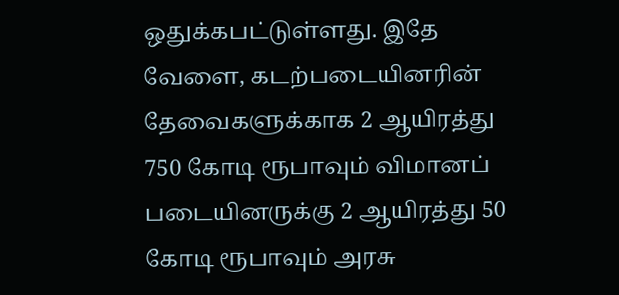ஒதுக்கபட்டுள்ளது. இதே வேளை, கடற்படையினரின் தேவைகளுக்காக 2 ஆயிரத்து 750 கோடி ரூபாவும் விமானப் படையினருக்கு 2 ஆயிரத்து 50 கோடி ரூபாவும் அரசு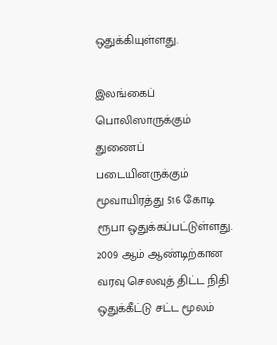ஒதுக்கியுள்ளது.

இலங்கைப் பொலிஸாருக்கும் துணைப் படையினருக்கும் மூவாயிரத்து 516 கோடி ரூபா ஒதுக்கப்பட்டுள்ளது. 2009 ஆம் ஆண்டிற்கான வரவு செலவுத் திட்ட நிதி ஒதுக்கீட்டு சட்ட மூலம்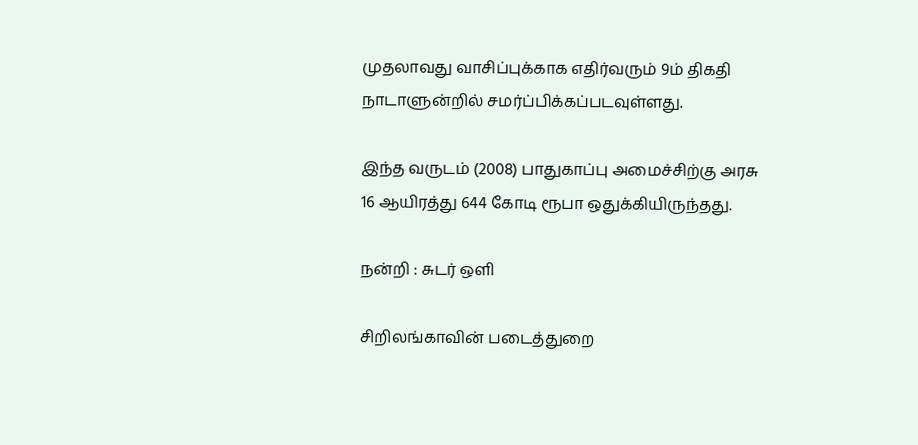முதலாவது வாசிப்புக்காக எதிர்வரும் 9ம் திகதி நாடாளுன்றில் சமர்ப்பிக்கப்படவுள்ளது.

இந்த வருடம் (2008) பாதுகாப்பு அமைச்சிற்கு அரசு 16 ஆயிரத்து 644 கோடி ரூபா ஒதுக்கியிருந்தது.

நன்றி : சுடர் ஒளி

சிறிலங்காவின் படைத்துறை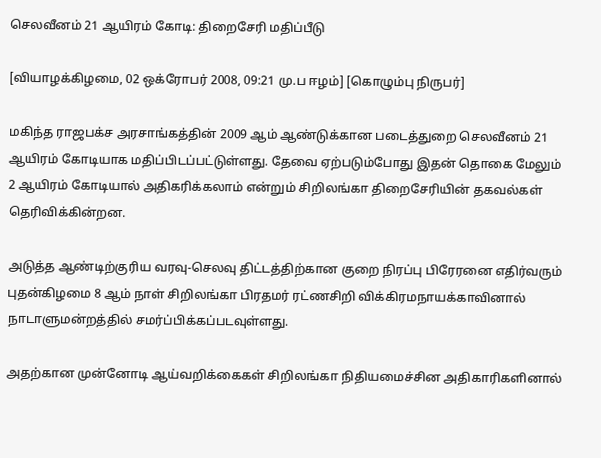செலவீனம் 21 ஆயிரம் கோடி: திறைசேரி மதிப்பீடு

[வியாழக்கிழமை, 02 ஒக்ரோபர் 2008, 09:21 மு.ப ஈழம்] [கொழும்பு நிருபர்]

மகிந்த ராஜபக்ச அரசாங்கத்தின் 2009 ஆம் ஆண்டுக்கான படைத்துறை செலவீனம் 21 ஆயிரம் கோடியாக மதிப்பிடப்பட்டுள்ளது. தேவை ஏற்படும்போது இதன் தொகை மேலும் 2 ஆயிரம் கோடியால் அதிகரிக்கலாம் என்றும் சிறிலங்கா திறைசேரியின் தகவல்கள் தெரிவிக்கின்றன.

அடுத்த ஆண்டிற்குரிய வரவு-செலவு திட்டத்திற்கான குறை நிரப்பு பிரேரனை எதிர்வரும் புதன்கிழமை 8 ஆம் நாள் சிறிலங்கா பிரதமர் ரட்ணசிறி விக்கிரமநாயக்காவினால் நாடாளுமன்றத்தில் சமர்ப்பிக்கப்படவுள்ளது.

அதற்கான முன்னோடி ஆய்வறிக்கைகள் சிறிலங்கா நிதியமைச்சின அதிகாரிகளினால்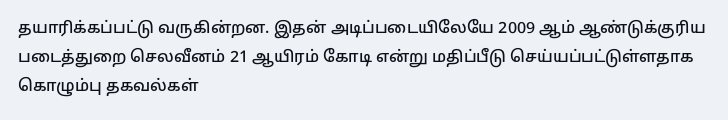தயாரிக்கப்பட்டு வருகின்றன. இதன் அடிப்படையிலேயே 2009 ஆம் ஆண்டுக்குரிய படைத்துறை செலவீனம் 21 ஆயிரம் கோடி என்று மதிப்பீடு செய்யப்பட்டுள்ளதாக கொழும்பு தகவல்கள்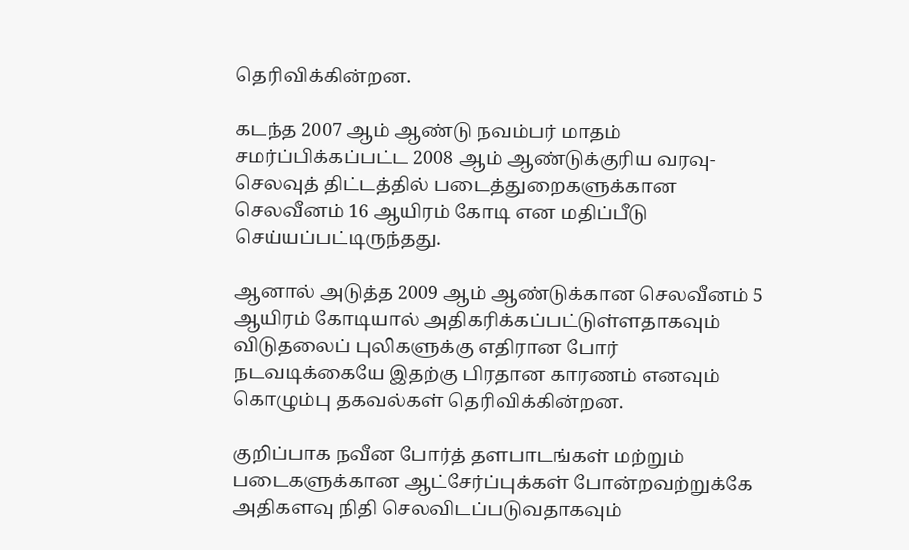தெரிவிக்கின்றன.

கடந்த 2007 ஆம் ஆண்டு நவம்பர் மாதம் சமர்ப்பிக்கப்பட்ட 2008 ஆம் ஆண்டுக்குரிய வரவு-செலவுத் திட்டத்தில் படைத்துறைகளுக்கான செலவீனம் 16 ஆயிரம் கோடி என மதிப்பீடு செய்யப்பட்டிருந்தது.

ஆனால் அடுத்த 2009 ஆம் ஆண்டுக்கான செலவீனம் 5 ஆயிரம் கோடியால் அதிகரிக்கப்பட்டுள்ளதாகவும் விடுதலைப் புலிகளுக்கு எதிரான போர் நடவடிக்கையே இதற்கு பிரதான காரணம் எனவும் கொழும்பு தகவல்கள் தெரிவிக்கின்றன.

குறிப்பாக நவீன போர்த் தளபாடங்கள் மற்றும் படைகளுக்கான ஆட்சேர்ப்புக்கள் போன்றவற்றுக்கே அதிகளவு நிதி செலவிடப்படுவதாகவும்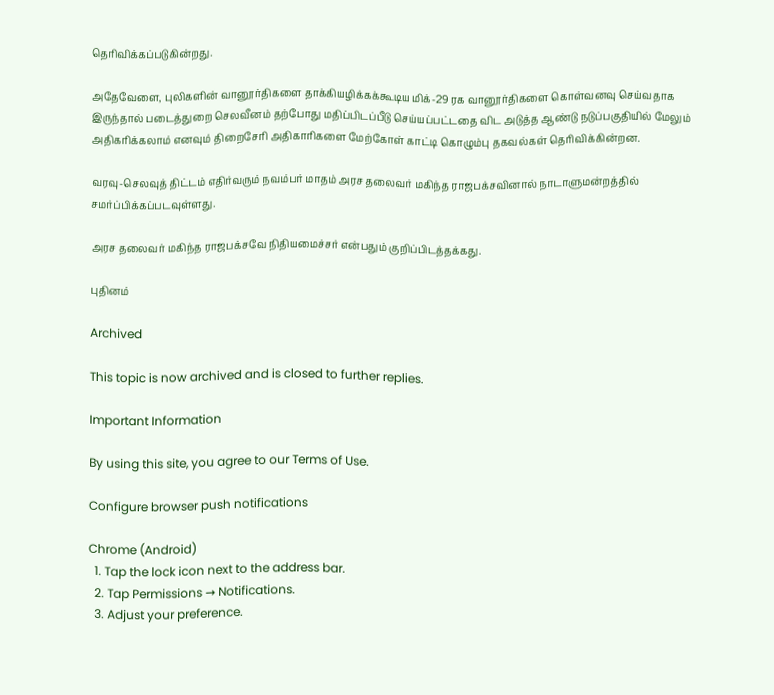தெரிவிக்கப்படுகின்றது.

அதேவேளை, புலிகளின் வானூர்திகளை தாக்கியழிக்கக்கூடிய மிக்-29 ரக வானூர்திகளை கொள்வனவு செய்வதாக இருந்தால் படைத்துறை செலவீனம் தற்போது மதிப்பிடப்பீடு செய்யப்பட்டதை விட அடுத்த ஆண்டு நடுப்பகுதியில் மேலும் அதிகரிக்கலாம் எனவும் திறைசேரி அதிகாரிகளை மேற்கோள் காட்டி கொழும்பு தகவல்கள் தெரிவிக்கின்றன.

வரவு-செலவுத் திட்டம் எதிர்வரும் நவம்பர் மாதம் அரச தலைவர் மகிந்த ராஜபக்சவினால் நாடாளுமன்றத்தில் சமர்ப்பிக்கப்படவுள்ளது.

அரச தலைவர் மகிந்த ராஜபக்சவே நிதியமைச்சர் என்பதும் குறிப்பிடத்தக்கது.

புதினம்

Archived

This topic is now archived and is closed to further replies.

Important Information

By using this site, you agree to our Terms of Use.

Configure browser push notifications

Chrome (Android)
  1. Tap the lock icon next to the address bar.
  2. Tap Permissions → Notifications.
  3. Adjust your preference.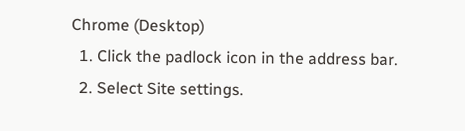Chrome (Desktop)
  1. Click the padlock icon in the address bar.
  2. Select Site settings.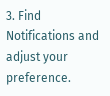3. Find Notifications and adjust your preference.